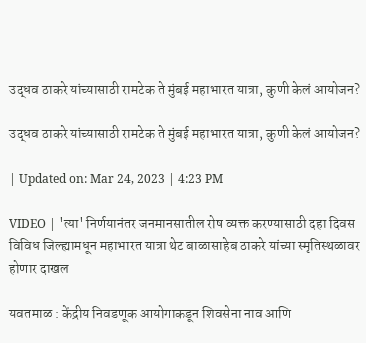उद्धव ठाकरे यांच्यासाठी रामटेक ते मुंबई महाभारत यात्रा, कुणी केलं आयोजन?

उद्धव ठाकरे यांच्यासाठी रामटेक ते मुंबई महाभारत यात्रा, कुणी केलं आयोजन?

| Updated on: Mar 24, 2023 | 4:23 PM

VIDEO | 'त्या' निर्णयानंतर जनमानसातील रोष व्यक्त करण्यासाठी दहा दिवस विविध जिल्ह्यामधून महाभारत यात्रा थेट बाळासाहेब ठाकरे यांच्या स्मृतिस्थळावर होणार दाखल

यवतमाळ : केंद्रीय निवडणूक आयोगाकडून शिवसेना नाव आणि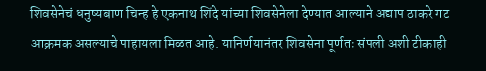शिवसेनेचं धनुष्यबाण चिन्ह हे एकनाथ शिंदे यांच्या शिवसेनेला देण्यात आल्याने अद्याप ठाकरे गट आक्रमक असल्याचे पाहायला मिळत आहे. यानिर्णयानंतर शिवसेना पूर्णतः संपली अशी टीकाही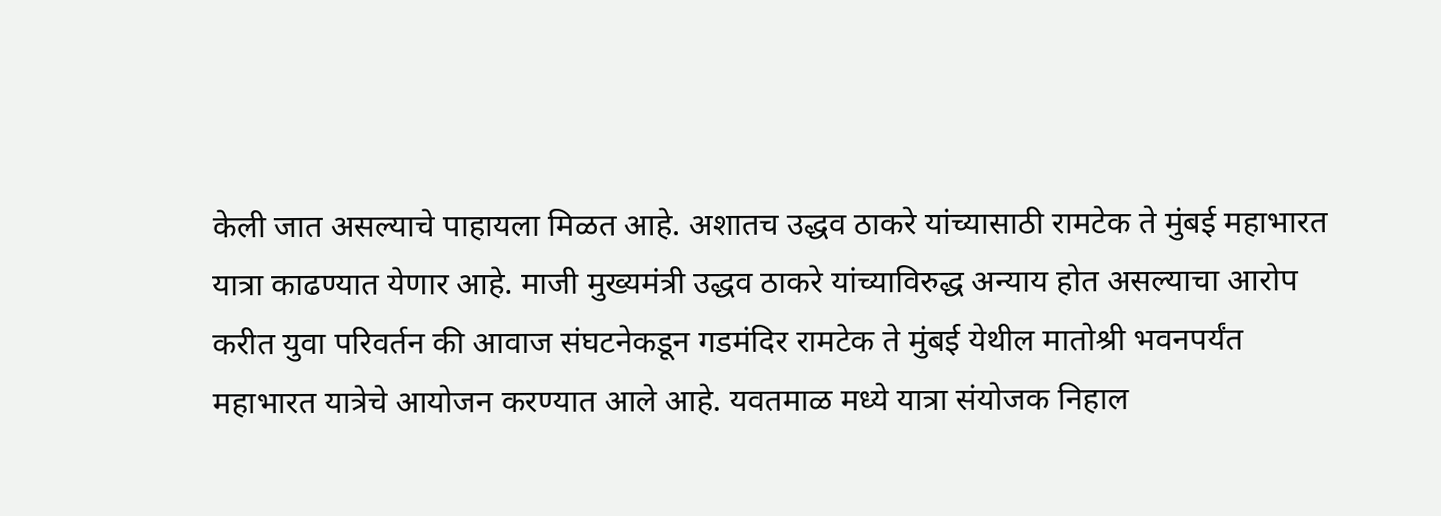केली जात असल्याचे पाहायला मिळत आहे. अशातच उद्धव ठाकरे यांच्यासाठी रामटेक ते मुंबई महाभारत यात्रा काढण्यात येणार आहे. माजी मुख्यमंत्री उद्धव ठाकरे यांच्याविरुद्ध अन्याय होत असल्याचा आरोप करीत युवा परिवर्तन की आवाज संघटनेकडून गडमंदिर रामटेक ते मुंबई येथील मातोश्री भवनपर्यंत महाभारत यात्रेचे आयोजन करण्यात आले आहे. यवतमाळ मध्ये यात्रा संयोजक निहाल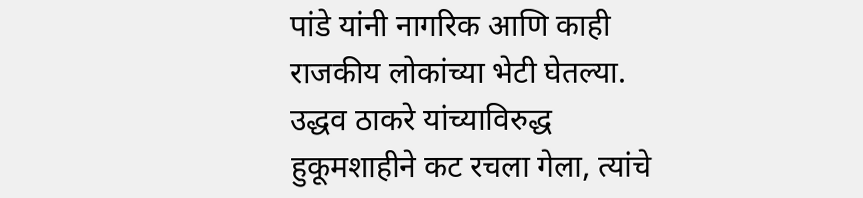पांडे यांनी नागरिक आणि काही राजकीय लोकांच्या भेटी घेतल्या. उद्धव ठाकरे यांच्याविरुद्ध हुकूमशाहीने कट रचला गेला, त्यांचे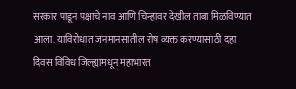सरकार पाडून पक्षाचे नाव आणि चिन्हावर देखील ताबा मिळविण्यात आला. याविरोधात जनमानसातील रोष व्यक्त करण्यासाठी दहा दिवस विविध जिल्ह्यामधून महाभारत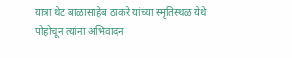यात्रा थेट बाळासाहेब ठाकरे यांच्या स्मृतिस्थळ येथे पोहोचून त्यांना अभिवादन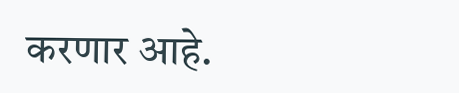करणार आहे.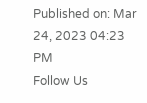Published on: Mar 24, 2023 04:23 PM
Follow Us